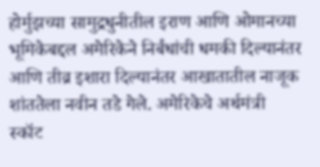होर्मुझच्या सामुद्रधुनीतील इराण आणि ओमानच्या भूमिकेबद्दल अमेरिकेने निर्बंधांची धमकी दिल्यानंतर आणि तीव्र इशारा दिल्यानंतर आखातातील नाजूक शांततेला नवीन तडे गेले. अमेरिकेचे अर्थमंत्री स्कॉट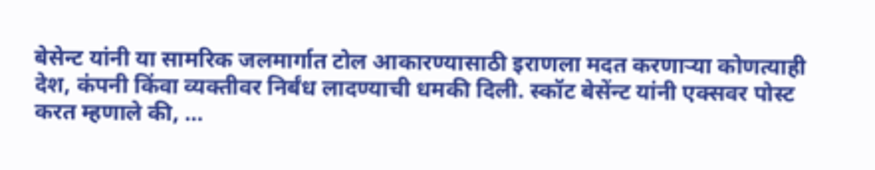बेसेन्ट यांनी या सामरिक जलमार्गात टोल आकारण्यासाठी इराणला मदत करणाऱ्या कोणत्याही देश, कंपनी किंवा व्यक्तीवर निर्बंध लादण्याची धमकी दिली. स्कॉट बेसेंन्ट यांनी एक्सवर पोस्ट करत म्हणाले की, …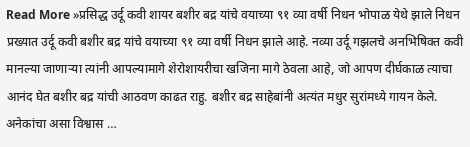Read More »प्रसिद्ध उर्दू कवी शायर बशीर बद्र यांचे वयाच्या ९१ व्या वर्षी निधन भोपाळ येथे झाले निधन
प्रख्यात उर्दू कवी बशीर बद्र यांचे वयाच्या ९१ व्या वर्षी निधन झाले आहे. नव्या उर्दू गझलचे अनभिषिक्त कवी मानल्या जाणाऱ्या त्यांनी आपल्यामागे शेरोशायरीचा खजिना मागे ठेवला आहे, जो आपण दीर्घकाळ त्याचा आनंद घेत बशीर बद्र यांची आठवण काढत राहु. बशीर बद्र साहेबांनी अत्यंत मधुर सुरांमध्ये गायन केले. अनेकांचा असा विश्वास …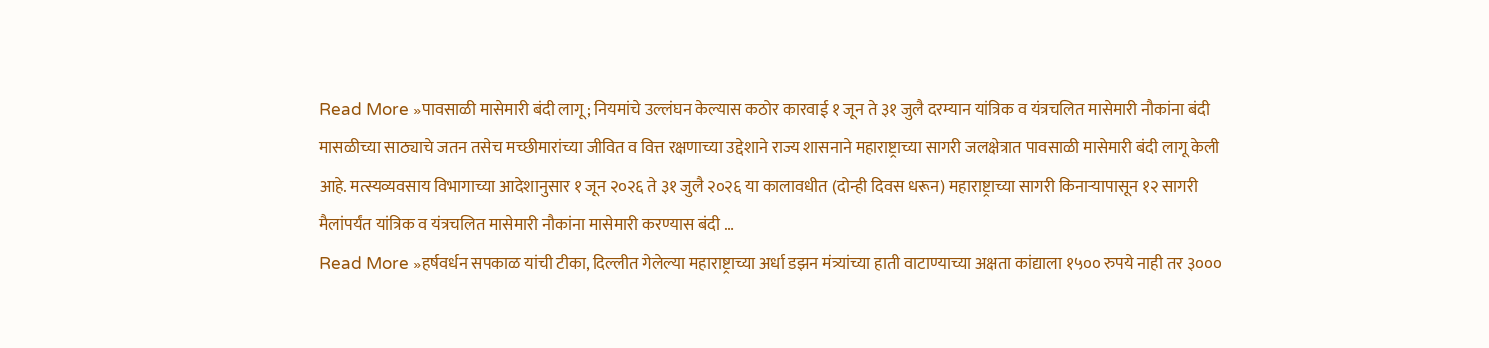Read More »पावसाळी मासेमारी बंदी लागू; नियमांचे उल्लंघन केल्यास कठोर कारवाई १ जून ते ३१ जुलै दरम्यान यांत्रिक व यंत्रचलित मासेमारी नौकांना बंदी
मासळीच्या साठ्याचे जतन तसेच मच्छीमारांच्या जीवित व वित्त रक्षणाच्या उद्देशाने राज्य शासनाने महाराष्ट्राच्या सागरी जलक्षेत्रात पावसाळी मासेमारी बंदी लागू केली आहे. मत्स्यव्यवसाय विभागाच्या आदेशानुसार १ जून २०२६ ते ३१ जुलै २०२६ या कालावधीत (दोन्ही दिवस धरून) महाराष्ट्राच्या सागरी किनाऱ्यापासून १२ सागरी मैलांपर्यंत यांत्रिक व यंत्रचलित मासेमारी नौकांना मासेमारी करण्यास बंदी …
Read More »हर्षवर्धन सपकाळ यांची टीका, दिल्लीत गेलेल्या महाराष्ट्राच्या अर्धा डझन मंत्र्यांच्या हाती वाटाण्याच्या अक्षता कांद्याला १५०० रुपये नाही तर ३०००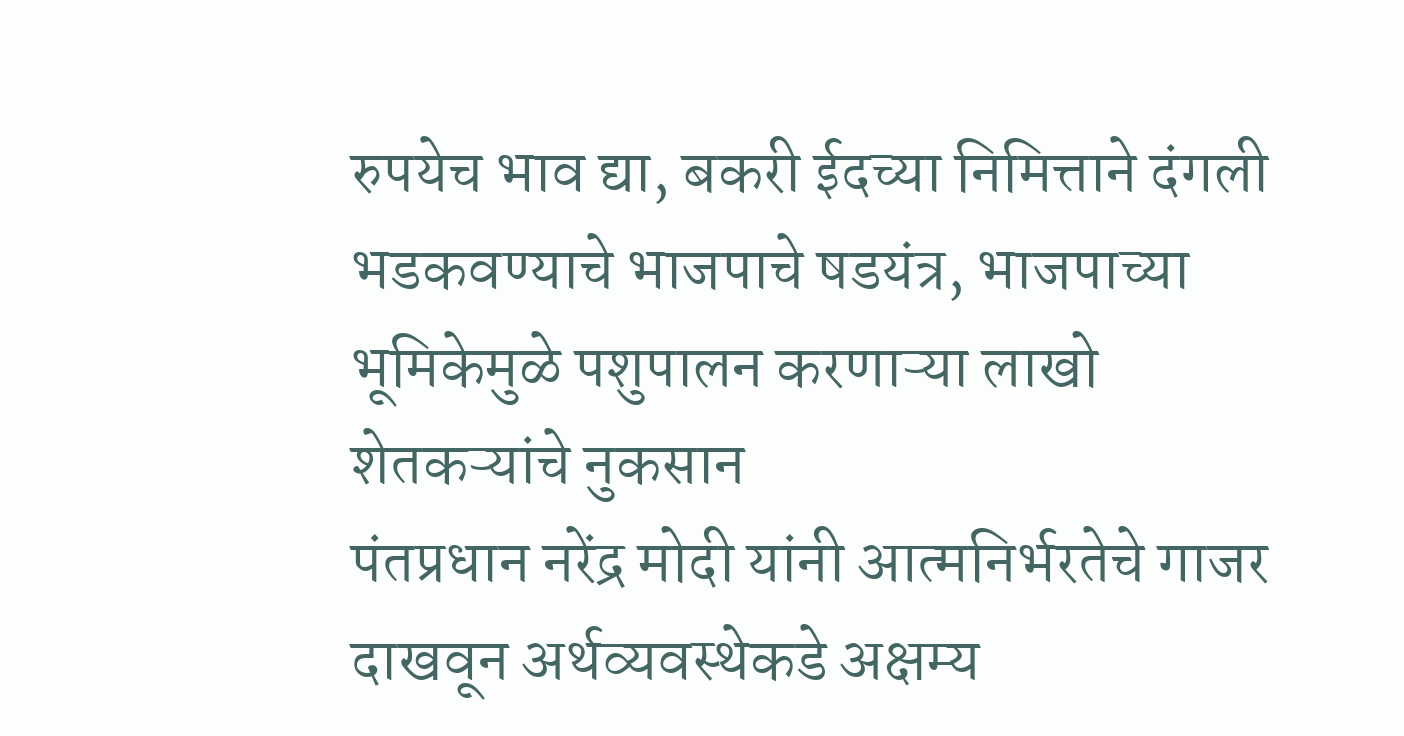रुपयेच भाव द्या, बकरी ईदच्या निमित्ताने दंगली भडकवण्याचे भाजपाचे षडयंत्र, भाजपाच्या भूमिकेमुळे पशुपालन करणाऱ्या लाखो शेतकऱ्यांचे नुकसान
पंतप्रधान नरेंद्र मोदी यांनी आत्मनिर्भरतेचे गाजर दाखवून अर्थव्यवस्थेकडे अक्षम्य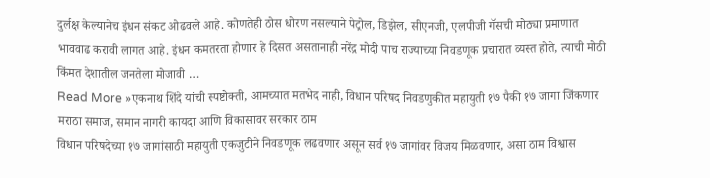दुर्लक्ष केल्यानेच इंधन संकट ओढवले आहे. कोणतेही ठोस धोरण नसल्याने पेट्रोल, डिझेल, सीएनजी, एलपीजी गॅसची मोठ्या प्रमाणात भाववाढ करावी लागत आहे. इंधन कमतरता होणार हे दिसत असतानाही नरेंद्र मोदी पाच राज्याच्या निवडणूक प्रचारात व्यस्त होते, त्याची मोठी किंमत देशातील जनतेला मोजावी …
Read More »एकनाथ शिंदे यांची स्पष्टोक्ती, आमच्यात मतभेद नाही, विधान परिषद निवडणुकीत महायुती १७ पैकी १७ जागा जिंकणार मराठा समाज, समान नागरी कायदा आणि विकासावर सरकार ठाम
विधान परिषदेच्या १७ जागांसाठी महायुती एकजुटीने निवडणूक लढवणार असून सर्व १७ जागांवर विजय मिळवणार, असा ठाम विश्वास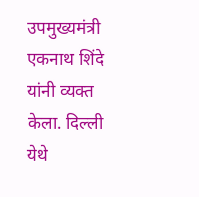उपमुख्यमंत्री एकनाथ शिंदे यांनी व्यक्त केला. दिल्ली येथे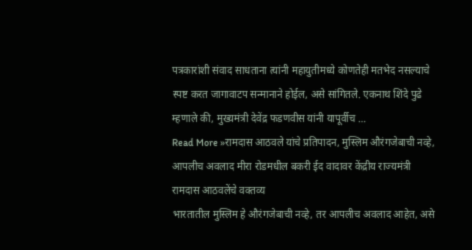पत्रकारांशी संवाद साधताना त्यांनी महायुतीमध्ये कोणतेही मतभेद नसल्याचे स्पष्ट करत जागावाटप सन्मानाने होईल, असे सांगितले. एकनाथ शिंदे पुढे म्हणाले की, मुख्यमंत्री देवेंद्र फडणवीस यांनी यापूर्वीच …
Read More »रामदास आठवले यांचे प्रतिपादन, मुस्लिम औरंगजेबाची नव्हे, आपलीच अवलाद मीरा रोडमधील बकरी ईद वादावर केंद्रीय राज्यमंत्री रामदास आठवलेंचे वक्तव्य
भारतातील मुस्लिम हे औरंगजेबाची नव्हे, तर आपलीच अवलाद आहेत, असे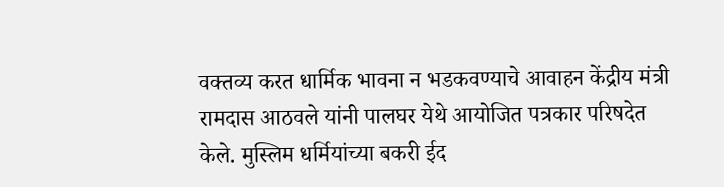वक्तव्य करत धार्मिक भावना न भडकवण्याचे आवाहन केंद्रीय मंत्री रामदास आठवले यांनी पालघर येथे आयोजित पत्रकार परिषदेत केले. मुस्लिम धर्मियांच्या बकरी ईद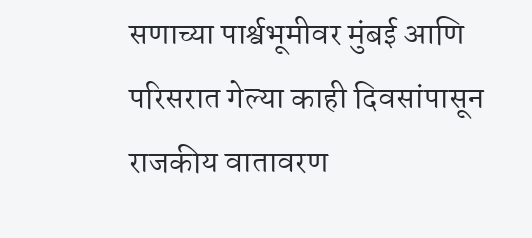सणाच्या पार्श्वभूमीवर मुंबई आणि परिसरात गेल्या काही दिवसांपासून राजकीय वातावरण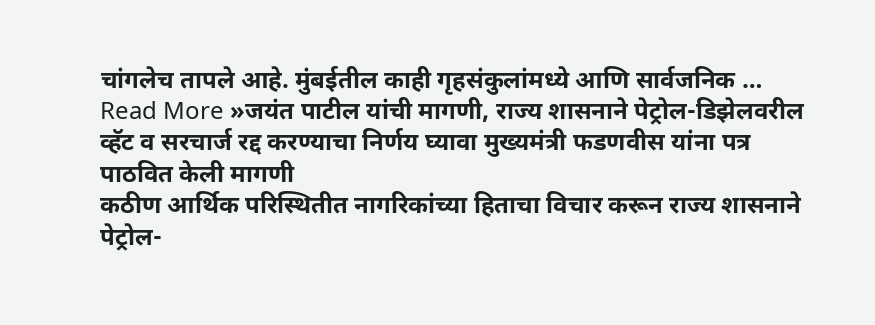चांगलेच तापले आहे. मुंबईतील काही गृहसंकुलांमध्ये आणि सार्वजनिक …
Read More »जयंत पाटील यांची मागणी, राज्य शासनाने पेट्रोल-डिझेलवरील व्हॅट व सरचार्ज रद्द करण्याचा निर्णय घ्यावा मुख्यमंत्री फडणवीस यांना पत्र पाठवित केली मागणी
कठीण आर्थिक परिस्थितीत नागरिकांच्या हिताचा विचार करून राज्य शासनाने पेट्रोल-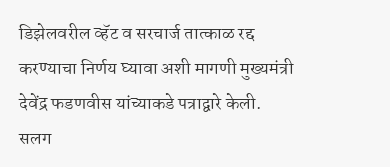डिझेलवरील व्हॅट व सरचार्ज तात्काळ रद्द करण्याचा निर्णय घ्यावा अशी मागणी मुख्यमंत्री देवेंद्र फडणवीस यांच्याकडे पत्राद्वारे केली. सलग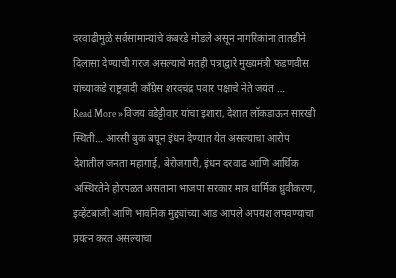दरवाढीमुळे सर्वसामान्यांचे कंबरडे मोडले असून नागरिकांना तातडीने दिलासा देण्याची गरज असल्याचे मतही पत्राद्वारे मुख्यमंत्री फडणवीस यांच्याकडे राष्ट्रवादी काँग्रेस शरदचंद्र पवार पक्षाचे नेते जयंत …
Read More »विजय वडेट्टीवार यांचा इशारा, देशात लॉकडाऊन सारखी स्थिती… आरसी बुक बघून इंधन देण्यात येत असल्याचा आरोप
देशातील जनता महागाई, बेरोजगारी, इंधन दरवाढ आणि आर्थिक अस्थिरतेने होरपळत असताना भाजपा सरकार मात्र धार्मिक ध्रुवीकरण, इव्हेंटबाजी आणि भावनिक मुद्द्यांच्या आड आपले अपयश लपवण्याचा प्रयत्न करत असल्याचा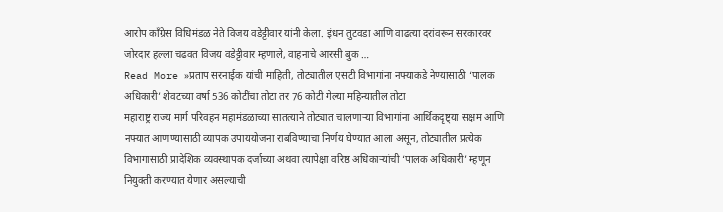आरोप काँग्रेस विधिमंडळ नेते विजय वडेट्टीवार यांनी केला. इंधन तुटवडा आणि वाढत्या दरांवरून सरकारवर जोरदार हल्ला चढवत विजय वडेट्टीवार म्हणाले, वाहनाचे आरसी बुक …
Read More »प्रताप सरनाईक यांची माहिती, तोट्यातील एसटी विभागांना नफ्याकडे नेण्यासाठी ‘पालक अधिकारी’ शेवटच्या वर्षा 536 कोटींचा तोटा तर 76 कोटी गेल्या महिन्यातील तोटा
महाराष्ट्र राज्य मार्ग परिवहन महामंडळाच्या सातत्याने तोट्यात चालणाऱ्या विभागांना आर्थिकदृष्ट्या सक्षम आणि नफ्यात आणण्यासाठी व्यापक उपाययोजना राबविण्याचा निर्णय घेण्यात आला असून, तोट्यातील प्रत्येक विभागासाठी प्रादेशिक व्यवस्थापक दर्जाच्या अथवा त्यापेक्षा वरिष्ठ अधिकाऱ्यांची ‘पालक अधिकारी’ म्हणून नियुक्ती करण्यात येणार असल्याची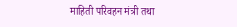माहिती परिवहन मंत्री तथा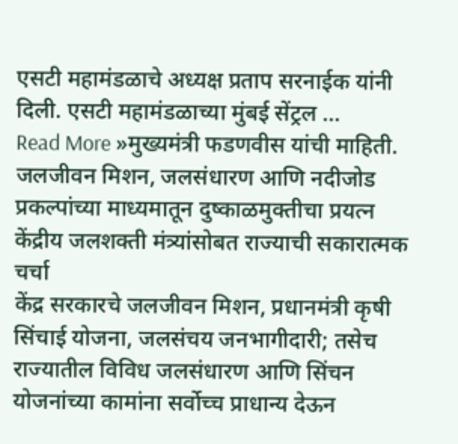एसटी महामंडळाचे अध्यक्ष प्रताप सरनाईक यांनी दिली. एसटी महामंडळाच्या मुंबई सेंट्रल …
Read More »मुख्यमंत्री फडणवीस यांची माहिती. जलजीवन मिशन, जलसंधारण आणि नदीजोड प्रकल्पांच्या माध्यमातून दुष्काळमुक्तीचा प्रयत्न केंद्रीय जलशक्ती मंत्र्यांसोबत राज्याची सकारात्मक चर्चा
केंद्र सरकारचे जलजीवन मिशन, प्रधानमंत्री कृषी सिंचाई योजना, जलसंचय जनभागीदारी; तसेच राज्यातील विविध जलसंधारण आणि सिंचन योजनांच्या कामांना सर्वोच्च प्राधान्य देऊन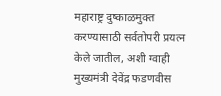महाराष्ट्र दुष्काळमुक्त करण्यासाठी सर्वतोपरी प्रयत्न केले जातील, अशी ग्वाही मुख्यमंत्री देवेंद्र फडणवीस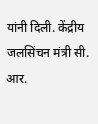यांनी दिली. केंद्रीय जलसिंचन मंत्री सी. आर.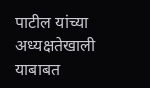पाटील यांच्या अध्यक्षतेखाली याबाबत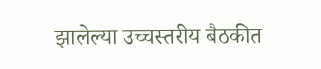झालेल्या उच्चस्तरीय बैठकीत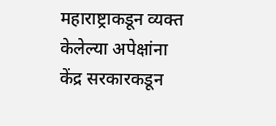महाराष्ट्राकडून व्यक्त केलेल्या अपेक्षांना केंद्र सरकारकडून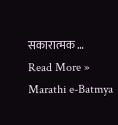सकारात्मक …
Read More »
Marathi e-Batmya